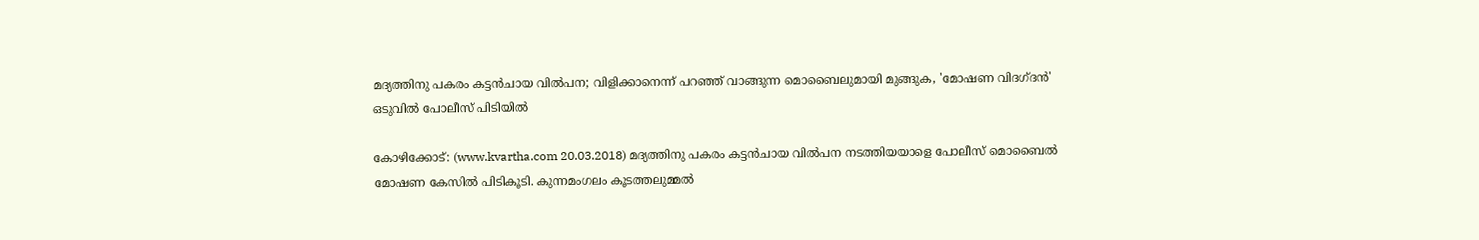മദ്യത്തിനു പകരം കട്ടന്‍ചായ വില്‍പന; വിളിക്കാനെന്ന് പറഞ്ഞ് വാങ്ങുന്ന മൊബൈലുമായി മുങ്ങുക, 'മോഷണ വിദഗ്ദന്‍' ഒടുവില്‍ പോലീസ് പിടിയില്‍

കോഴിക്കോട്: (www.kvartha.com 20.03.2018) മദ്യത്തിനു പകരം കട്ടന്‍ചായ വില്‍പന നടത്തിയയാളെ പോലീസ് മൊബൈല്‍ മോഷണ കേസില്‍ പിടികൂടി. കുന്നമംഗലം കൂടത്തലുമ്മല്‍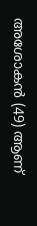അശോകന്‍ (49) ആണ്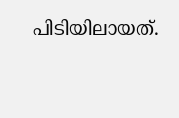പിടിയിലായത്.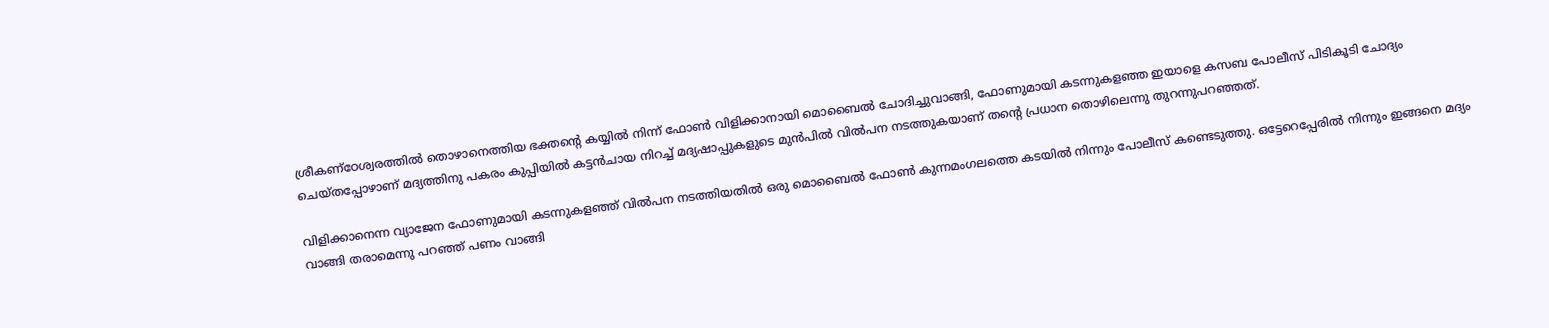ശ്രീകണ്‌ഠേശ്വരത്തില്‍ തൊഴാനെത്തിയ ഭക്തന്റെ കയ്യില്‍ നിന്ന് ഫോണ്‍ വിളിക്കാനായി മൊബൈല്‍ ചോദിച്ചുവാങ്ങി, ഫോണുമായി കടന്നുകളഞ്ഞ ഇയാളെ കസബ പോലീസ് പിടികൂടി ചോദ്യം ചെയ്തപ്പോഴാണ് മദ്യത്തിനു പകരം കുപ്പിയില്‍ കട്ടന്‍ചായ നിറച്ച് മദ്യഷാപ്പുകളുടെ മുന്‍പില്‍ വില്‍പന നടത്തുകയാണ് തന്റെ പ്രധാന തൊഴിലെന്നു തുറന്നുപറഞ്ഞത്.

വിളിക്കാനെന്ന വ്യാജേന ഫോണുമായി കടന്നുകളഞ്ഞ് വില്‍പന നടത്തിയതില്‍ ഒരു മൊബൈല്‍ ഫോണ്‍ കുന്നമംഗലത്തെ കടയില്‍ നിന്നും പോലീസ് കണ്ടെടുത്തു. ഒട്ടേറെപ്പേരില്‍ നിന്നും ഇങ്ങനെ മദ്യം വാങ്ങി തരാമെന്നു പറഞ്ഞ് പണം വാങ്ങി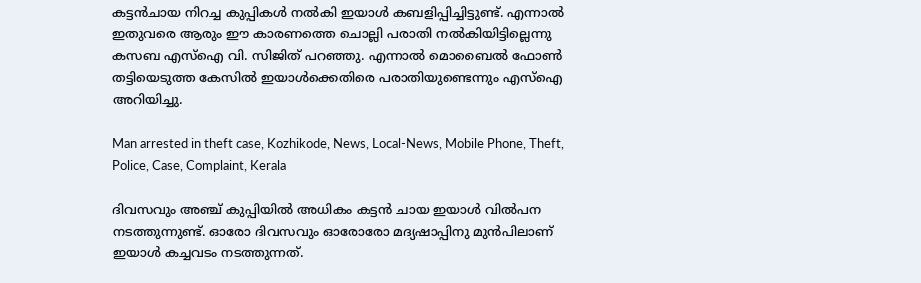കട്ടന്‍ചായ നിറച്ച കുപ്പികള്‍ നല്‍കി ഇയാള്‍ കബളിപ്പിച്ചിട്ടുണ്ട്. എന്നാല്‍ ഇതുവരെ ആരും ഈ കാരണത്തെ ചൊല്ലി പരാതി നല്‍കിയിട്ടില്ലെന്നു കസബ എസ്‌ഐ വി. സിജിത് പറഞ്ഞു. എന്നാല്‍ മൊബൈല്‍ ഫോണ്‍ തട്ടിയെടുത്ത കേസില്‍ ഇയാള്‍ക്കെതിരെ പരാതിയുണ്ടെന്നും എസ്‌ഐ അറിയിച്ചു.

Man arrested in theft case, Kozhikode, News, Local-News, Mobile Phone, Theft, Police, Case, Complaint, Kerala

ദിവസവും അഞ്ച് കുപ്പിയില്‍ അധികം കട്ടന്‍ ചായ ഇയാള്‍ വില്‍പന നടത്തുന്നുണ്ട്. ഓരോ ദിവസവും ഓരോരോ മദ്യഷാപ്പിനു മുന്‍പിലാണ് ഇയാള്‍ കച്ചവടം നടത്തുന്നത്.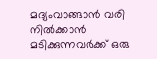മദ്യംവാങ്ങാന്‍ വരി നില്‍ക്കാന്‍ മടിക്കുന്നവര്‍ക്ക് ഒരു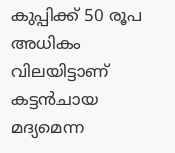കുപ്പിക്ക് 50 രൂപ അധികം വിലയിട്ടാണ് കട്ടന്‍ചായ മദ്യമെന്ന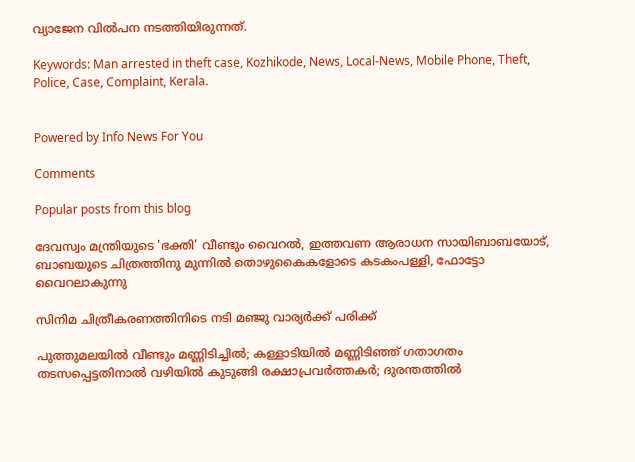വ്യാജേന വില്‍പന നടത്തിയിരുന്നത്.

Keywords: Man arrested in theft case, Kozhikode, News, Local-News, Mobile Phone, Theft, Police, Case, Complaint, Kerala.


Powered by Info News For You

Comments

Popular posts from this blog

ദേവസ്വം മന്ത്രിയുടെ 'ഭക്തി' വീണ്ടും വൈറല്‍, ഇത്തവണ ആരാധന സായിബാബയോട്, ബാബയുടെ ചിത്രത്തിനു മുന്നില്‍ തൊഴുകൈകളോടെ കടകംപള്ളി, ഫോട്ടോ വൈറലാകുന്നു

സിനിമ ചിത്രീകരണത്തിനിടെ നടി മഞ്ജു വാര്യര്‍ക്ക് പരിക്ക്

പുത്തുമലയില്‍ വീണ്ടും മണ്ണിടിച്ചില്‍; കള്ളാടിയില്‍ മണ്ണിടിഞ്ഞ് ഗതാഗതം തടസപ്പെട്ടതിനാല്‍ വഴിയില്‍ കുടുങ്ങി രക്ഷാപ്രവര്‍ത്തകര്‍; ദുരന്തത്തില്‍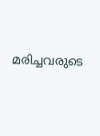മരിച്ചവരുടെ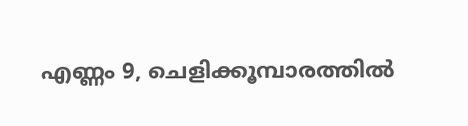എണ്ണം 9, ചെളിക്കൂമ്പാരത്തില്‍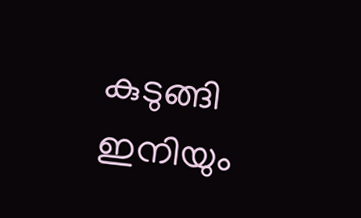കുടുങ്ങി ഇനിയും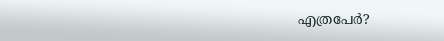എത്രപേര്‍?